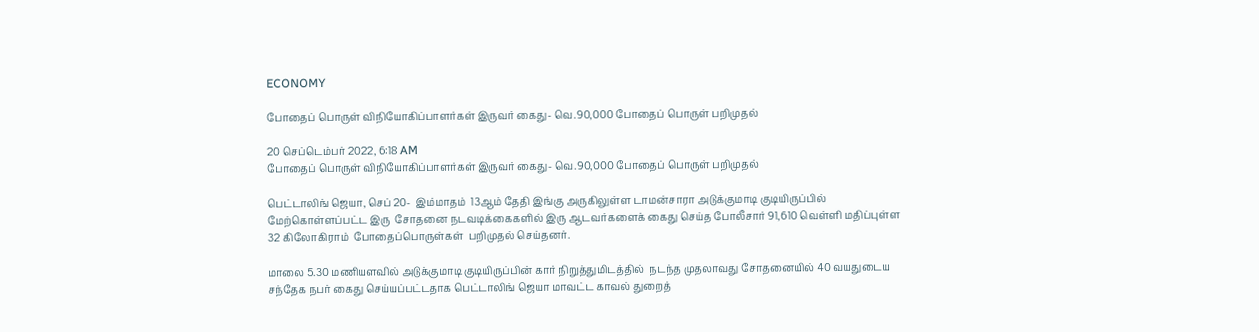ECONOMY

போதைப் பொருள் விநியோகிப்பாளர்கள் இருவர் கைது- வெ.90,000 போதைப் பொருள் பறிமுதல்

20 செப்டெம்பர் 2022, 6:18 AM
போதைப் பொருள் விநியோகிப்பாளர்கள் இருவர் கைது- வெ.90,000 போதைப் பொருள் பறிமுதல்

பெட்டாலிங் ஜெயா, செப் 20-  இம்மாதம்  13ஆம் தேதி இங்கு அருகிலுள்ள டாமன்சாரா அடுக்குமாடி குடியிருப்பில் மேற்கொள்ளப்பட்ட இரு  சோதனை நடவடிக்கைகளில் இரு ஆடவர்களைக் கைது செய்த போலீசார் 91,610 வெள்ளி மதிப்புள்ள  32 கிலோகிராம்  போதைப்பொருள்கள்  பறிமுதல் செய்தனர்.

மாலை 5.30 மணியளவில் அடுக்குமாடி குடியிருப்பின் கார் நிறுத்துமிடத்தில்  நடந்த முதலாவது சோதனையில் 40 வயதுடைய சந்தேக நபர் கைது செய்யப்பட்டதாக பெட்டாலிங் ஜெயா மாவட்ட காவல் துறைத்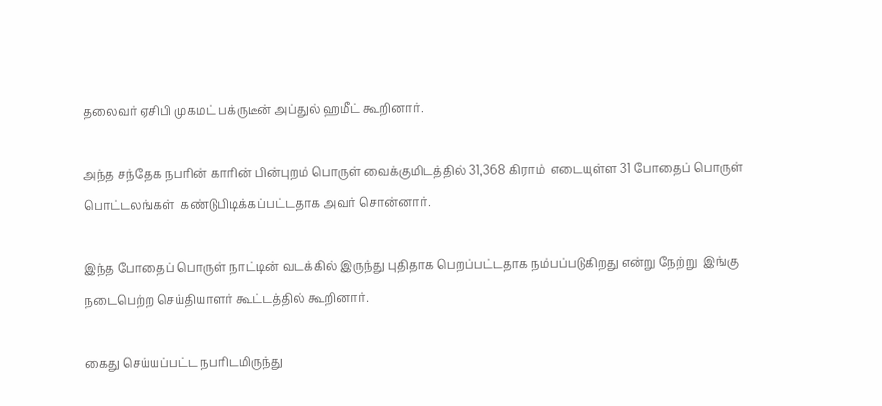தலைவர் ஏசிபி முகமட் பக்ருடீன் அப்துல் ஹமீட் கூறினார்.

அந்த சந்தேக நபரின் காரின் பின்புறம் பொருள் வைக்குமிடத்தில் 31,368 கிராம்  எடையுள்ள 31 போதைப் பொருள் பொட்டலங்கள்  கண்டுபிடிக்கப்பட்டதாக அவர் சொன்னார்.

இந்த போதைப் பொருள் நாட்டின் வடக்கில் இருந்து புதிதாக பெறப்பட்டதாக நம்பப்படுகிறது என்று நேற்று  இங்கு நடைபெற்ற செய்தியாளர் கூட்டத்தில் கூறினார்.

கைது செய்யப்பட்ட நபரிடமிருந்து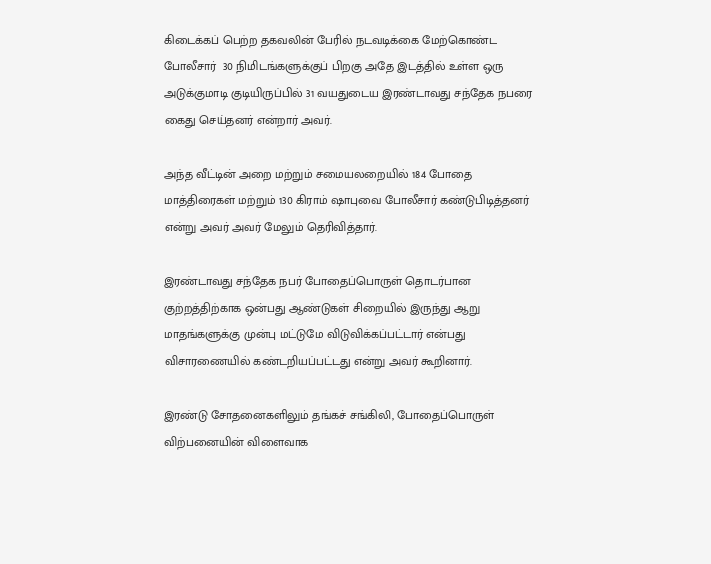கிடைக்கப் பெற்ற தகவலின் பேரில் நடவடிக்கை மேற்கொண்ட போலீசார்  30 நிமிடங்களுக்குப் பிறகு அதே இடத்தில் உள்ள ஒரு அடுக்குமாடி குடியிருப்பில் 31 வயதுடைய இரண்டாவது சந்தேக நபரை கைது செய்தனர் என்றார் அவர்.

அந்த வீட்டின் அறை மற்றும் சமையலறையில் 184 போதை  மாத்திரைகள் மற்றும் 130 கிராம் ஷாபுவை போலீசார் கண்டுபிடித்தனர் என்று அவர் அவர் மேலும் தெரிவித்தார்.

இரண்டாவது சந்தேக நபர் போதைப்பொருள் தொடர்பான குற்றத்திற்காக ஒன்பது ஆண்டுகள் சிறையில் இருந்து ஆறு மாதங்களுக்கு முன்பு மட்டுமே விடுவிக்கப்பட்டார் என்பது விசாரணையில் கண்டறியப்பட்டது என்று அவர் கூறினார்.

இரண்டு சோதனைகளிலும் தங்கச் சங்கிலி, போதைப்பொருள் விற்பனையின் விளைவாக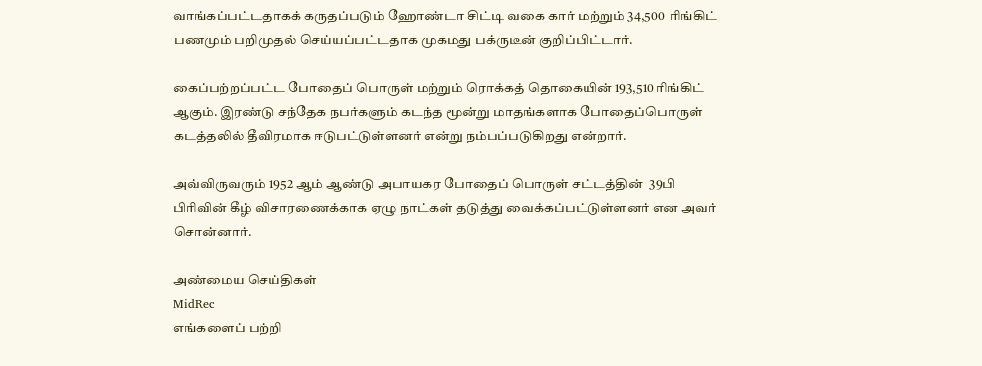வாங்கப்பட்டதாகக் கருதப்படும் ஹோண்டா சிட்டி வகை கார் மற்றும் 34,500  ரிங்கிட் பணமும் பறிமுதல் செய்யப்பட்டதாக முகமது பக்ருடீன் குறிப்பிட்டார்.

கைப்பற்றப்பட்ட போதைப் பொருள் மற்றும் ரொக்கத் தொகையின் 193,510 ரிங்கிட் ஆகும். இரண்டு சந்தேக நபர்களும் கடந்த மூன்று மாதங்களாக போதைப்பொருள் கடத்தலில் தீவிரமாக ஈடுபட்டுள்ளனர் என்று நம்பப்படுகிறது என்றார்.

அவ்விருவரும் 1952 ஆம் ஆண்டு அபாயகர போதைப் பொருள் சட்டத்தின்  39பி பிரிவின் கீழ் விசாரணைக்காக ஏழு நாட்கள் தடுத்து வைக்கப்பட்டுள்ளனர் என அவர் சொன்னார்.

அண்மைய செய்திகள்
MidRec
எங்களைப் பற்றி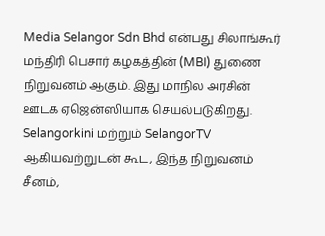Media Selangor Sdn Bhd என்பது சிலாங்கூர் மந்திரி பெசார் கழகத்தின் (MBI) துணை நிறுவனம் ஆகும். இது மாநில அரசின் ஊடக ஏஜென்ஸியாக செயல்படுகிறது. Selangorkini மற்றும் SelangorTV ஆகியவற்றுடன் கூட, இந்த நிறுவனம் சீனம்,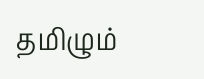தமிழும்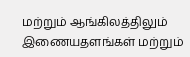மற்றும் ஆங்கிலத்திலும் இணையதளங்கள் மற்றும்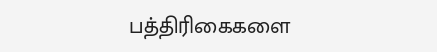பத்திரிகைகளை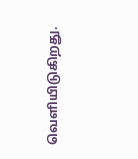வெளியிடுகிறது.